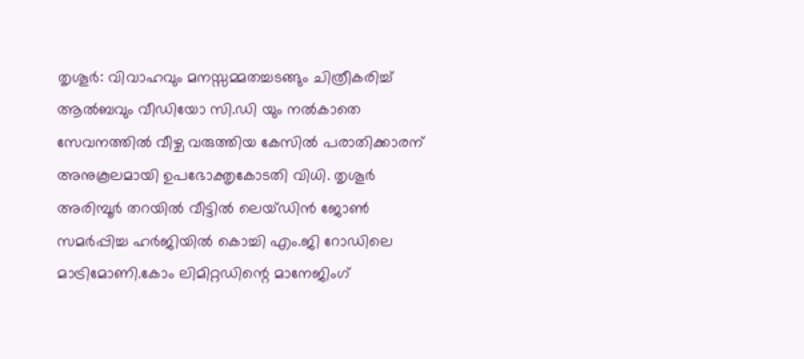തൃശൂർ: വിവാഹവും മനസ്സമ്മതച്ചടങ്ങും ചിത്രീകരിച്ച് ആൽബവും വീഡിയോ സി.ഡി യും നൽകാതെ സേവനത്തിൽ വീഴ്ച വരുത്തിയ കേസിൽ പരാതിക്കാരന് അനുകൂലമായി ഉപഭോക്തൃകോടതി വിധി. തൃശൂർ അരിമ്പൂർ തറയിൽ വീട്ടിൽ ലെയ്ഡിൻ ജോൺ സമർപ്പിച്ച ഹർജിയിൽ കൊച്ചി എം.ജി റോഡിലെ മാട്രിമോണി.കോം ലിമിറ്റഡിന്റെ മാനേജിംഗ്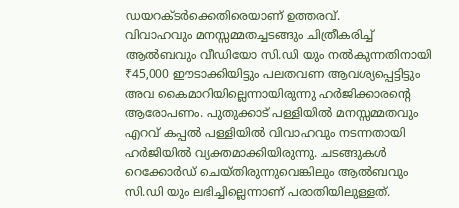ഡയറക്ടർക്കെതിരെയാണ് ഉത്തരവ്.
വിവാഹവും മനസ്സമ്മതച്ചടങ്ങും ചിത്രീകരിച്ച് ആൽബവും വീഡിയോ സി.ഡി യും നൽകുന്നതിനായി ₹45,000 ഈടാക്കിയിട്ടും പലതവണ ആവശ്യപ്പെട്ടിട്ടും അവ കൈമാറിയില്ലെന്നായിരുന്നു ഹർജിക്കാരന്റെ ആരോപണം. പുതുക്കാട് പള്ളിയിൽ മനസ്സമ്മതവും എറവ് കപ്പൽ പള്ളിയിൽ വിവാഹവും നടന്നതായി ഹർജിയിൽ വ്യക്തമാക്കിയിരുന്നു. ചടങ്ങുകൾ റെക്കോർഡ് ചെയ്തിരുന്നുവെങ്കിലും ആൽബവും സി.ഡി യും ലഭിച്ചില്ലെന്നാണ് പരാതിയിലുള്ളത്.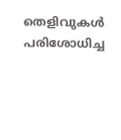തെളിവുകൾ പരിശോധിച്ച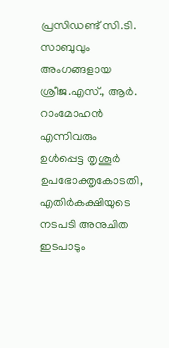പ്രസിഡണ്ട് സി.ടി. സാബുവും അംഗങ്ങളായ ശ്രീജ.എസ്., ആർ. റാംമോഹൻ എന്നിവരും ഉൾപ്പെട്ട തൃശൂർ ഉപഭോക്തൃകോടതി, എതിർകക്ഷിയുടെ നടപടി അനുചിത ഇടപാടും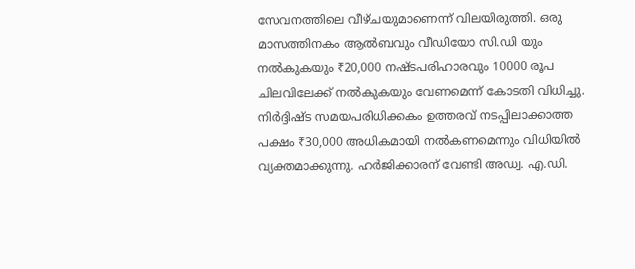സേവനത്തിലെ വീഴ്ചയുമാണെന്ന് വിലയിരുത്തി. ഒരു മാസത്തിനകം ആൽബവും വീഡിയോ സി.ഡി യും നൽകുകയും ₹20,000 നഷ്ടപരിഹാരവും 10000 രൂപ ചിലവിലേക്ക് നൽകുകയും വേണമെന്ന് കോടതി വിധിച്ചു. നിർദ്ദിഷ്ട സമയപരിധിക്കകം ഉത്തരവ് നടപ്പിലാക്കാത്ത പക്ഷം ₹30,000 അധികമായി നൽകണമെന്നും വിധിയിൽ വ്യക്തമാക്കുന്നു. ഹർജിക്കാരന് വേണ്ടി അഡ്വ. എ.ഡി.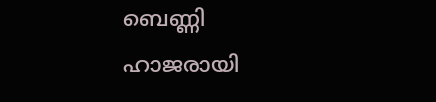ബെണ്ണി ഹാജരായി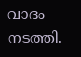വാദം നടത്തി.